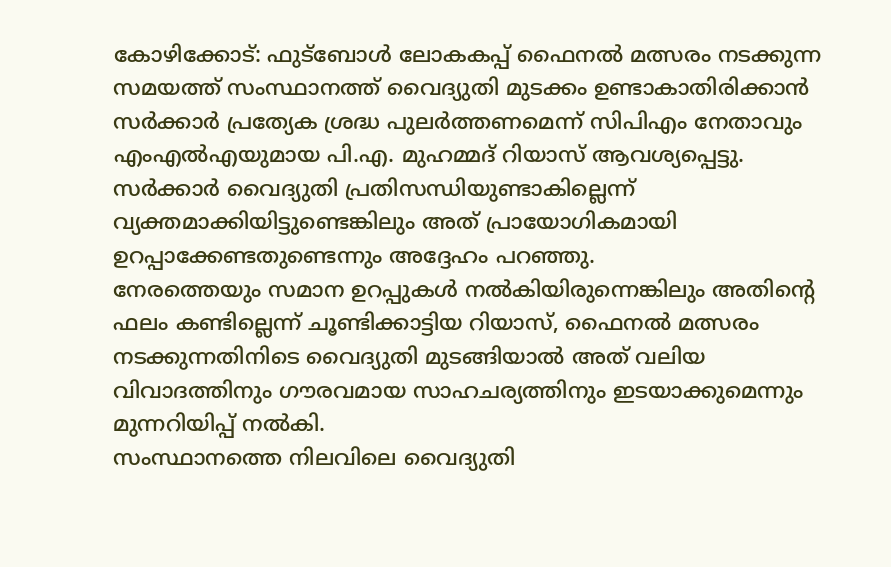കോഴിക്കോട്: ഫുട്ബോൾ ലോകകപ്പ് ഫൈനൽ മത്സരം നടക്കുന്ന സമയത്ത് സംസ്ഥാനത്ത് വൈദ്യുതി മുടക്കം ഉണ്ടാകാതിരിക്കാൻ സർക്കാർ പ്രത്യേക ശ്രദ്ധ പുലർത്തണമെന്ന് സിപിഎം നേതാവും എംഎൽഎയുമായ പി.എ. മുഹമ്മദ് റിയാസ് ആവശ്യപ്പെട്ടു. സർക്കാർ വൈദ്യുതി പ്രതിസന്ധിയുണ്ടാകില്ലെന്ന് വ്യക്തമാക്കിയിട്ടുണ്ടെങ്കിലും അത് പ്രായോഗികമായി ഉറപ്പാക്കേണ്ടതുണ്ടെന്നും അദ്ദേഹം പറഞ്ഞു.
നേരത്തെയും സമാന ഉറപ്പുകൾ നൽകിയിരുന്നെങ്കിലും അതിന്റെ ഫലം കണ്ടില്ലെന്ന് ചൂണ്ടിക്കാട്ടിയ റിയാസ്, ഫൈനൽ മത്സരം നടക്കുന്നതിനിടെ വൈദ്യുതി മുടങ്ങിയാൽ അത് വലിയ വിവാദത്തിനും ഗൗരവമായ സാഹചര്യത്തിനും ഇടയാക്കുമെന്നും മുന്നറിയിപ്പ് നൽകി.
സംസ്ഥാനത്തെ നിലവിലെ വൈദ്യുതി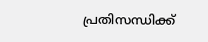പ്രതിസന്ധിക്ക്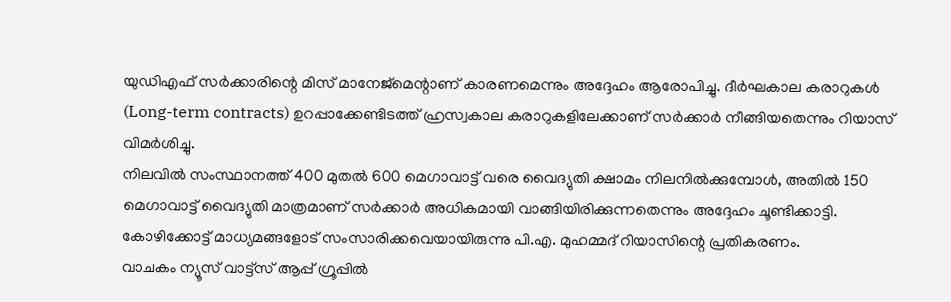യുഡിഎഫ് സർക്കാരിന്റെ മിസ് മാനേജ്മെന്റാണ് കാരണമെന്നും അദ്ദേഹം ആരോപിച്ചു. ദീർഘകാല കരാറുകൾ (Long-term contracts) ഉറപ്പാക്കേണ്ടിടത്ത് ഹ്രസ്വകാല കരാറുകളിലേക്കാണ് സർക്കാർ നീങ്ങിയതെന്നും റിയാസ് വിമർശിച്ചു.
നിലവിൽ സംസ്ഥാനത്ത് 400 മുതൽ 600 മെഗാവാട്ട് വരെ വൈദ്യുതി ക്ഷാമം നിലനിൽക്കുമ്പോൾ, അതിൽ 150 മെഗാവാട്ട് വൈദ്യുതി മാത്രമാണ് സർക്കാർ അധികമായി വാങ്ങിയിരിക്കുന്നതെന്നും അദ്ദേഹം ചൂണ്ടിക്കാട്ടി.
കോഴിക്കോട്ട് മാധ്യമങ്ങളോട് സംസാരിക്കവെയായിരുന്നു പി.എ. മുഹമ്മദ് റിയാസിന്റെ പ്രതികരണം.
വാചകം ന്യൂസ് വാട്ട്സ് ആപ്പ് ഗ്രൂപ്പിൽ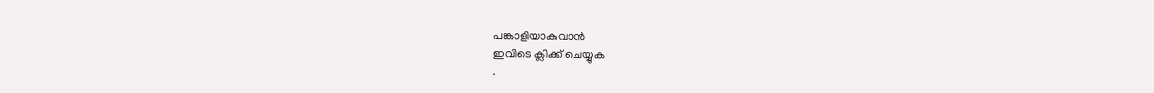പങ്കാളിയാകുവാൻ
ഇവിടെ ക്ലിക്ക് ചെയ്യുക
.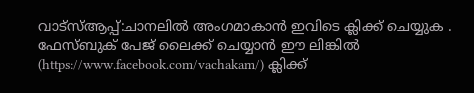വാട്സ്ആപ്പ്:ചാനലിൽ അംഗമാകാൻ ഇവിടെ ക്ലിക്ക് ചെയ്യുക .
ഫേസ്ബുക് പേജ് ലൈക്ക് ചെയ്യാൻ ഈ ലിങ്കിൽ (https://www.facebook.com/vachakam/) ക്ലിക്ക്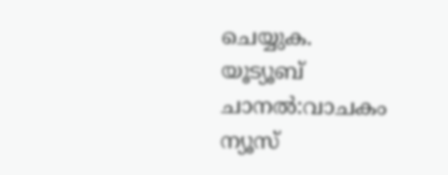ചെയ്യുക.
യൂട്യൂബ് ചാനൽ:വാചകം ന്യൂസ്